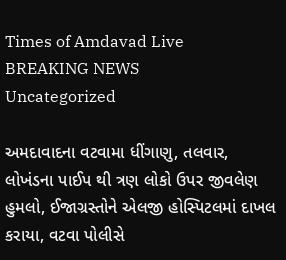Times of Amdavad Live
BREAKING NEWS
Uncategorized

અમદાવાદના વટવામા ધીંગાણુ, તલવાર, લોખંડના પાઈપ થી ત્રણ લોકો ઉપર જીવલેણ હુમલો, ઈજાગ્રસ્તોને એલજી હોસ્પિટલમાં દાખલ કરાયા, વટવા પોલીસે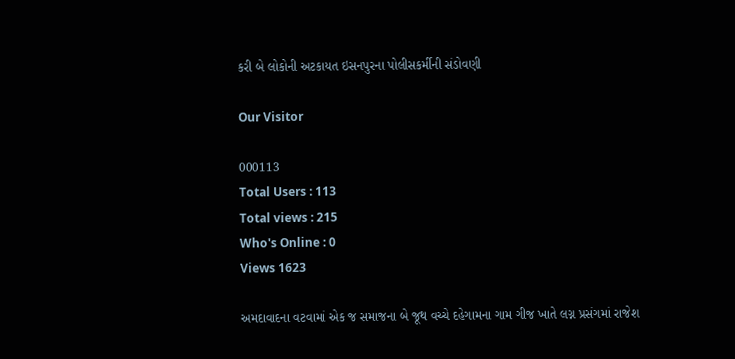કરી બે લોકોની અટકાયત ઇસનપુરના પોલીસકર્મીની સંડોવણી

Our Visitor

000113
Total Users : 113
Total views : 215
Who's Online : 0
Views 1623

અમદાવાદના વટવામાં એક જ સમાજના બે જૂથ વચ્ચે દહેગામના ગામ ગીજ ખાતે લગ્ન પ્રસંગમાં રાજેશ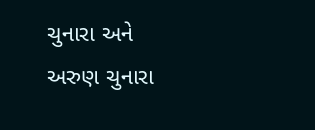ચુનારા અને અરુણ ચુનારા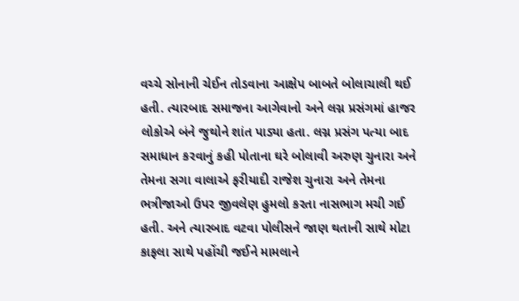વચ્ચે સોનાની ચેઈન તોડવાના આક્ષેપ બાબતે બોલાચાલી થઈ હતી. ત્યારબાદ સમાજના આગેવાનો અને લગ્ન પ્રસંગમાં હાજર લોકોએ બંને જુથોને શાંત પાડ્યા હતા. લગ્ન પ્રસંગ પત્યા બાદ સમાધાન કરવાનું કહી પોતાના ઘરે બોલાવી અરુણ ચુનારા અને તેમના સગા વાલાએ ફરીયાદી રાજેશ ચુનારા અને તેમના ભત્રીજાઓ ઉપર જીવલેણ હુમલો કરતા નાસભાગ મચી ગઈ હતી. અને ત્યારબાદ વટવા પોલીસને જાણ થતાની સાથે મોટા કાફલા સાથે પહોંચી જઈને મામલાને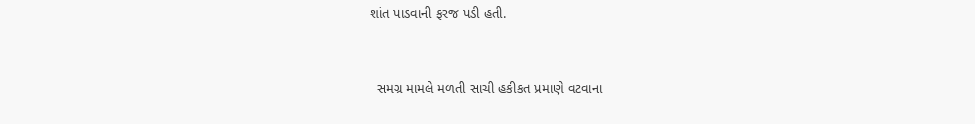શાંત પાડવાની ફરજ પડી હતી.


  સમગ્ર મામલે મળતી સાચી હકીકત પ્રમાણે વટવાના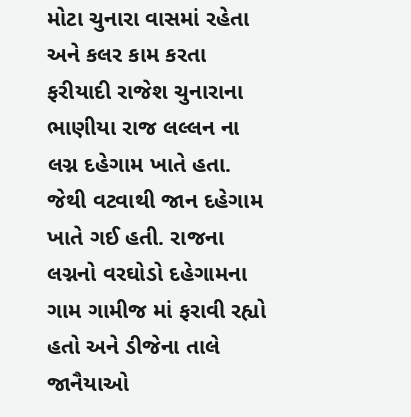મોટા ચુનારા વાસમાં રહેતા અને કલર કામ કરતા ફરીયાદી રાજેશ ચુનારાના ભાણીયા રાજ લલ્લન ના લગ્ન દહેગામ ખાતે હતા. જેથી વટવાથી જાન દહેગામ ખાતે ગઈ હતી. રાજના લગ્નનો વરઘોડો દહેગામના ગામ ગામીજ માં ફરાવી રહ્યો હતો અને ડીજેના તાલે જાનૈયાઓ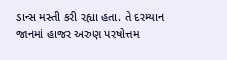ડાન્સ મસ્તી કરી રહ્યા હતા. તે દરમ્યાન જાનમાં હાજર અરુણ પરષોત્તમ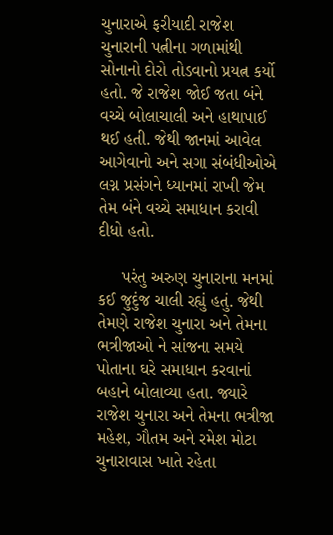ચુનારાએ ફરીયાદી રાજેશ ચુનારાની પત્નીના ગળામાંથી સોનાનો દોરો તોડવાનો પ્રયત્ન કર્યો હતો. જે રાજેશ જોઈ જતા બંને વચ્ચે બોલાચાલી અને હાથાપાઈ થઈ હતી. જેથી જાનમાં આવેલ આગેવાનો અને સગા સંબંધીઓએ લગ્ન પ્રસંગને ધ્યાનમાં રાખી જેમ તેમ બંને વચ્ચે સમાધાન કરાવી દીધો હતો.

     પરંતુ અરુણ ચુનારાના મનમાં કઈ જુદુંજ ચાલી રહ્યું હતું. જેથી તેમણે રાજેશ ચુનારા અને તેમના ભત્રીજાઓ ને સાંજના સમયે પોતાના ઘરે સમાધાન કરવાનાં બહાને બોલાવ્યા હતા. જ્યારે રાજેશ ચુનારા અને તેમના ભત્રીજા મહેશ, ગૌતમ અને રમેશ મોટા ચુનારાવાસ ખાતે રહેતા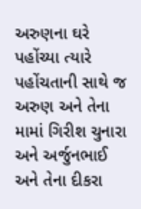અરુણના ઘરે પહોંચ્યા ત્યારે પહોંચતાની સાથે જ અરુણ અને તેના મામાં ગિરીશ ચુનારા અને અર્જુનભાઈ અને તેના દીકરા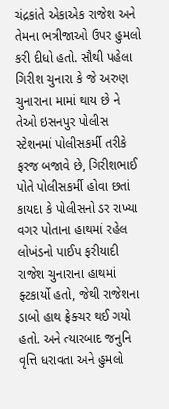ચંદ્રકાંતે એકાએક રાજેશ અને તેમના ભત્રીજાઓ ઉપર હુમલો કરી દીધો હતો. સૌથી પહેલા  ગિરીશ ચુનારા કે જે અરુણ ચુનારાના મામાં થાય છે ને તેઓ ઇસનપુર પોલીસ સ્ટેશનમાં પોલીસકર્મી તરીકે ફરજ બજાવે છે, ગિરીશભાઈ પોતે પોલીસકર્મી હોવા છતાં કાયદા કે પોલીસનો ડર રાખ્યા વગર પોતાના હાથમાં રહેલ લોખંડનો પાઈપ ફરીયાદી રાજેશ ચુનારાના હાથમાં ફ્ટકાર્યો હતો, જેથી રાજેશના ડાબો હાથ ફ્રેક્ચર થઈ ગયો હતો. અને ત્યારબાદ જનુનિ વૃત્તિ ધરાવતા અને હુમલો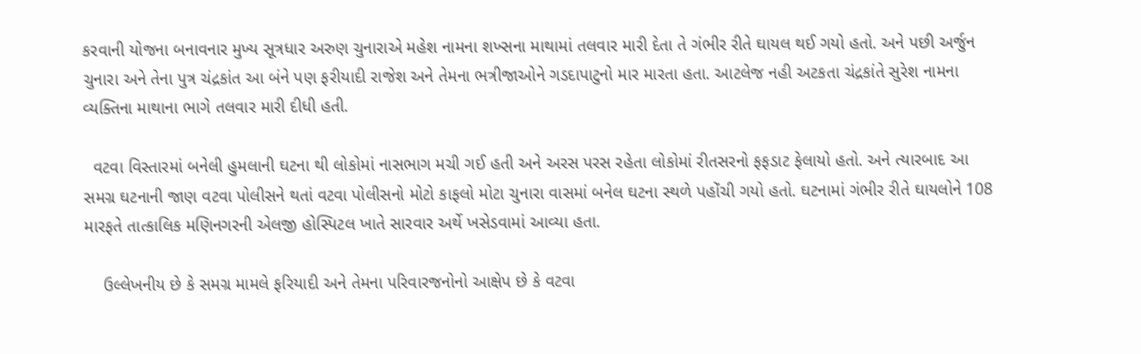કરવાની યોજના બનાવનાર મુખ્ય સૂત્રધાર અરુણ ચુનારાએ મહેશ નામના શખ્સના માથામાં તલવાર મારી દેતા તે ગંભીર રીતે ઘાયલ થઈ ગયો હતો. અને પછી અર્જુન ચુનારા અને તેના પુત્ર ચંદ્રકાંત આ બંને પણ ફરીયાદી રાજેશ અને તેમના ભત્રીજાઓને ગડદાપાટુનો માર મારતા હતા. આટલેજ નહી અટકતા ચંદ્રકાંતે સુરેશ નામના વ્યક્તિના માથાના ભાગે તલવાર મારી દીધી હતી.

  વટવા વિસ્તારમાં બનેલી હુમલાની ઘટના થી લોકોમાં નાસભાગ મચી ગઈ હતી અને અરસ પરસ રહેતા લોકોમાં રીતસરનો ફફડાટ ફેલાયો હતો. અને ત્યારબાદ આ સમગ્ર ઘટનાની જાણ વટવા પોલીસને થતાં વટવા પોલીસનો મોટો કાફલો મોટા ચુનારા વાસમાં બનેલ ઘટના સ્થળે પહોંચી ગયો હતો. ઘટનામાં ગંભીર રીતે ઘાયલોને 108 મારફતે તાત્કાલિક મણિનગરની એલજી હોસ્પિટલ ખાતે સારવાર અર્થે ખસેડવામાં આવ્યા હતા.

    ઉલ્લેખનીય છે કે સમગ્ર મામલે ફરિયાદી અને તેમના પરિવારજનોનો આક્ષેપ છે કે વટવા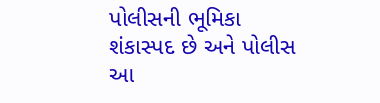પોલીસની ભૂમિકા શંકાસ્પદ છે અને પોલીસ આ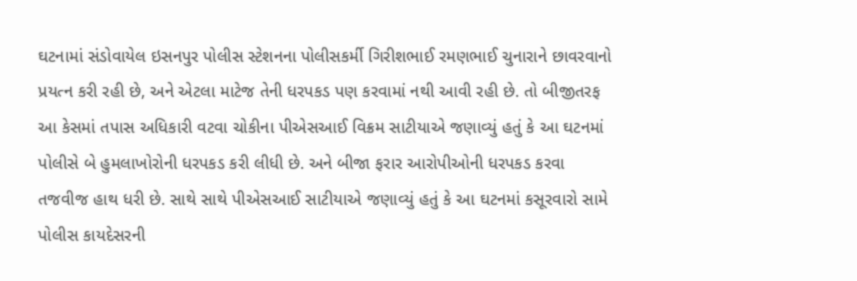ઘટનામાં સંડોવાયેલ ઇસનપુર પોલીસ સ્ટેશનના પોલીસકર્મી ગિરીશભાઈ રમણભાઈ ચુનારાને છાવરવાનો પ્રયત્ન કરી રહી છે, અને એટલા માટેજ તેની ધરપકડ પણ કરવામાં નથી આવી રહી છે. તો બીજીતરફ આ કેસમાં તપાસ અધિકારી વટવા ચોકીના પીએસઆઈ વિક્રમ સાટીયાએ જણાવ્યું હતું કે આ ઘટનમાં પોલીસે બે હુમલાખોરોની ધરપકડ કરી લીધી છે. અને બીજા ફરાર આરોપીઓની ધરપકડ કરવા તજવીજ હાથ ધરી છે. સાથે સાથે પીએસઆઈ સાટીયાએ જણાવ્યું હતું કે આ ઘટનમાં કસૂરવારો સામે પોલીસ કાયદેસરની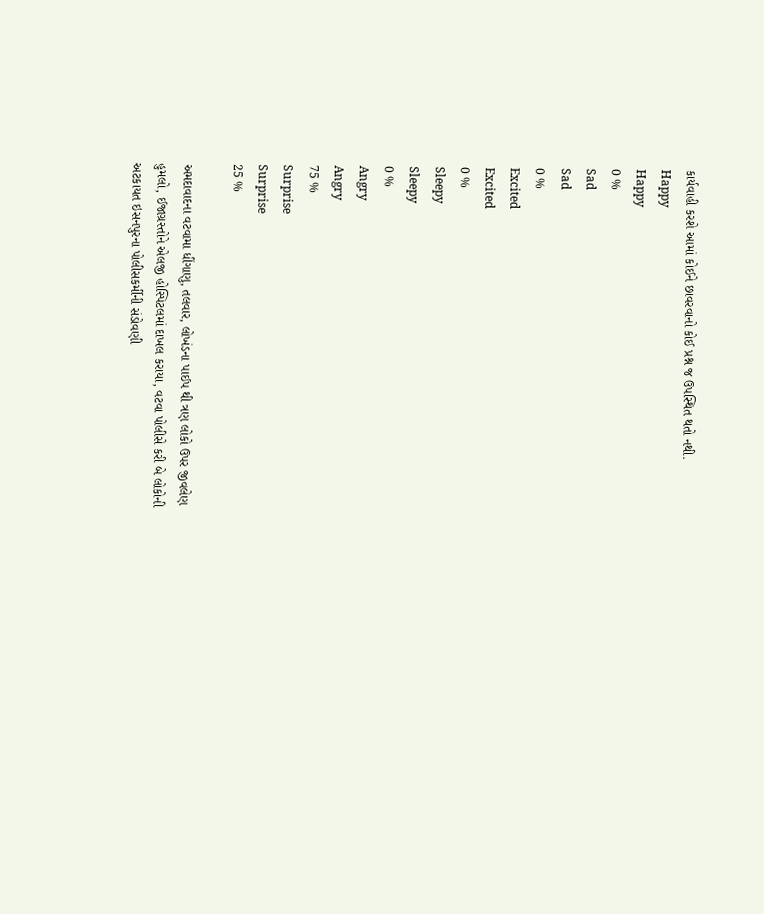કાર્યવાહી કરશે આમાં કોઈને છાવરવાનો કોઈ પ્રશ્ન જ ઉપસ્થિત થતો નથી.
Happy
Happy
0 %
Sad
Sad
0 %
Excited
Excited
0 %
Sleepy
Sleepy
0 %
Angry
Angry
75 %
Surprise
Surprise
25 %

અમદાવાદના વટવામા ધીંગાણુ, તલવાર, લોખંડના પાઈપ થી ત્રણ લોકો ઉપર જીવલેણ હુમલો, ઈજાગ્રસ્તોને એલજી હોસ્પિટલમાં દાખલ કરાયા, વટવા પોલીસે કરી બે લોકોની અટકાયત ઇસનપુરના પોલીસકર્મીની સંડોવણી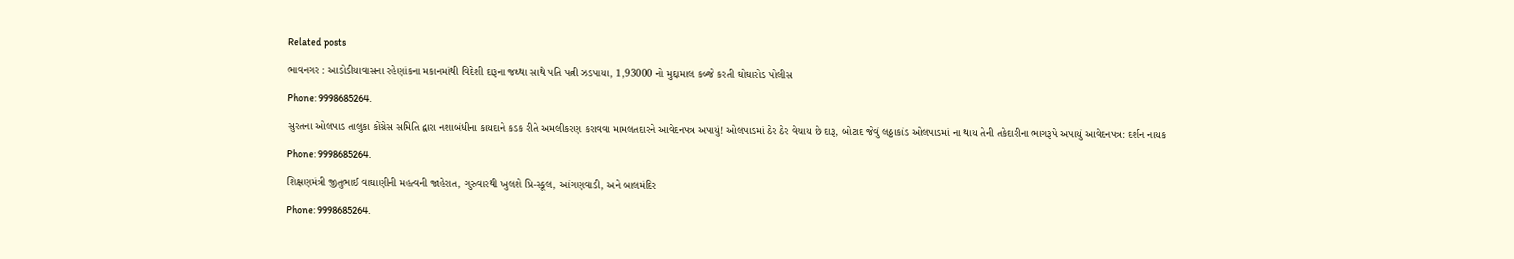Related posts

ભાવનગર : આડોડીયાવાસના રહેણાંકના મકાનમાંથી વિદેશી દારૂના જથ્થા સાથે પતિ પત્ની ઝડપાયા, 1,93000 નો મુદ્દામાલ કબ્જે કરતી ઘોઘારોડ પોલીસ

Phone: 9998685264.

સુરતના ઓલપાડ તાલુકા કોંગ્રેસ સમિતિ દ્વારા નશાબંધીના કાયદાને કડક રીતે અમલીકરણ કરાવવા મામલતદારને આવેદનપત્ર અપાયું! ઓલપાડમાં ઠેર ઠેર વેચાય છે દારૂ, બોટાદ જેવું લઠ્ઠાકાંડ ઓલપાડમાં ના થાય તેની તકેદારીના ભાગરૂપે અપાયું આવેદનપત્ર: દર્શન નાયક

Phone: 9998685264.

શિક્ષણમંત્રી જીતુભાઈ વાઘાણીની મહત્વની જાહેરાત, ગુરુવારથી ખુલશે પ્રિ-સ્કૂલ, આંગણવાડી, અને બાલમંદિર

Phone: 9998685264.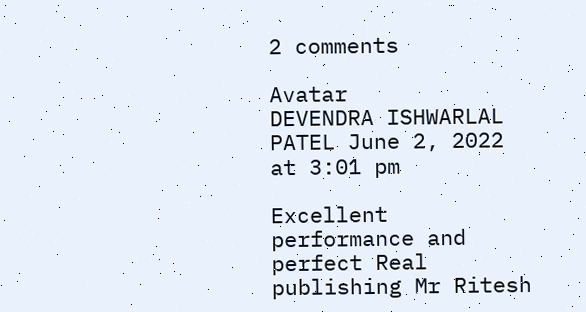2 comments

Avatar
DEVENDRA ISHWARLAL PATEL June 2, 2022 at 3:01 pm

Excellent performance and perfect Real publishing Mr Ritesh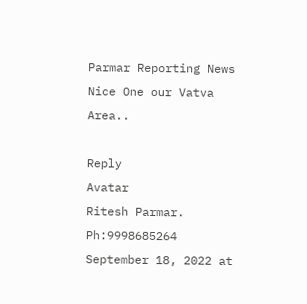Parmar Reporting News Nice One our Vatva Area..

Reply
Avatar
Ritesh Parmar. Ph:9998685264 September 18, 2022 at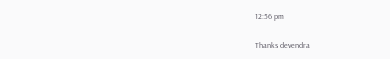12:56 pm

Thanks devendra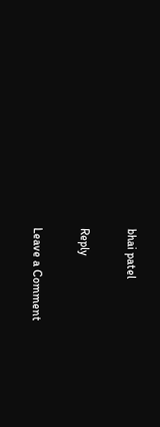bhai patel

Reply

Leave a Comment